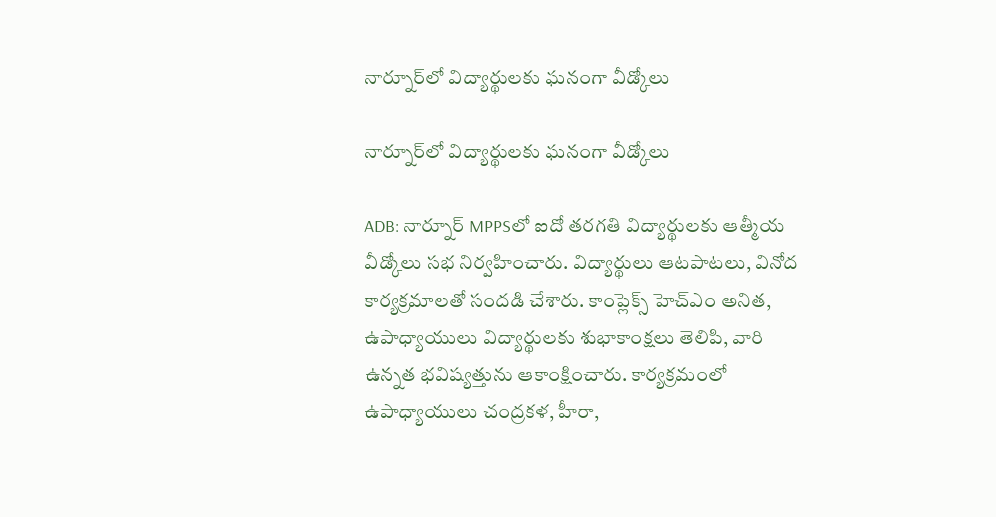నార్నూర్‌లో విద్యార్థులకు ఘనంగా వీడ్కోలు

నార్నూర్‌లో విద్యార్థులకు ఘనంగా వీడ్కోలు

ADB: నార్నూర్ MPPSలో ఐదో తరగతి విద్యార్థులకు ఆత్మీయ వీడ్కోలు సభ నిర్వహించారు. విద్యార్థులు ఆటపాటలు, వినోద కార్యక్రమాలతో సందడి చేశారు. కాంప్లెక్స్ హెచ్ఎం అనిత, ఉపాధ్యాయులు విద్యార్థులకు శుభాకాంక్షలు తెలిపి, వారి ఉన్నత భవిష్యత్తును ఆకాంక్షించారు. కార్యక్రమంలో ఉపాధ్యాయులు చంద్రకళ, హీరా,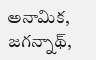అనామిక, జగన్నాథ్,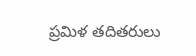ప్రమిళ తదితరులు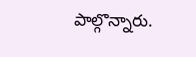పాల్గొన్నారు.